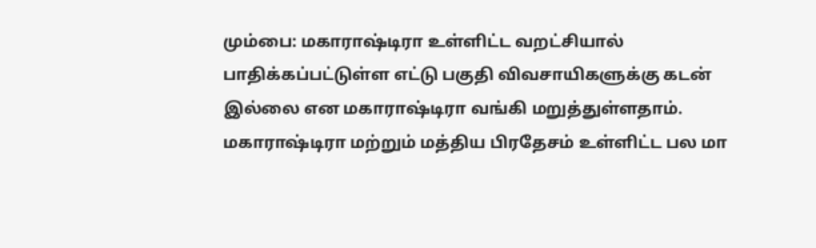மும்பை: மகாராஷ்டிரா உள்ளிட்ட வறட்சியால் பாதிக்கப்பட்டுள்ள எட்டு பகுதி விவசாயிகளுக்கு கடன் இல்லை என மகாராஷ்டிரா வங்கி மறுத்துள்ளதாம்.
மகாராஷ்டிரா மற்றும் மத்திய பிரதேசம் உள்ளிட்ட பல மா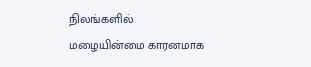நிலங்களில் மழையின்மை காரனமாக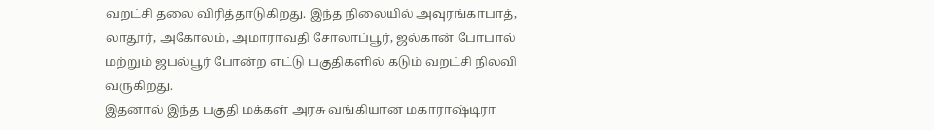வறட்சி தலை விரித்தாடுகிறது. இந்த நிலையில் அவுரங்காபாத், லாதூர், அகோலம், அமாராவதி சோலாப்பூர், ஜல்கான் போபால் மற்றும் ஜபல்பூர் போன்ற எட்டு பகுதிகளில் கடும் வறட்சி நிலவி வருகிறது.
இதனால் இந்த பகுதி மக்கள் அரசு வங்கியான மகாராஷ்டிரா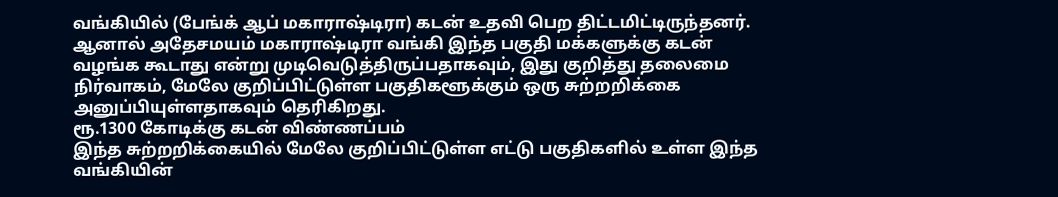வங்கியில் (பேங்க் ஆப் மகாராஷ்டிரா) கடன் உதவி பெற திட்டமிட்டிருந்தனர். ஆனால் அதேசமயம் மகாராஷ்டிரா வங்கி இந்த பகுதி மக்களுக்கு கடன் வழங்க கூடாது என்று முடிவெடுத்திருப்பதாகவும், இது குறித்து தலைமை நிர்வாகம், மேலே குறிப்பிட்டுள்ள பகுதிகளூக்கும் ஒரு சுற்றறிக்கை அனுப்பியுள்ளதாகவும் தெரிகிறது.
ரூ.1300 கோடிக்கு கடன் விண்ணப்பம்
இந்த சுற்றறிக்கையில் மேலே குறிப்பிட்டுள்ள எட்டு பகுதிகளில் உள்ள இந்த வங்கியின்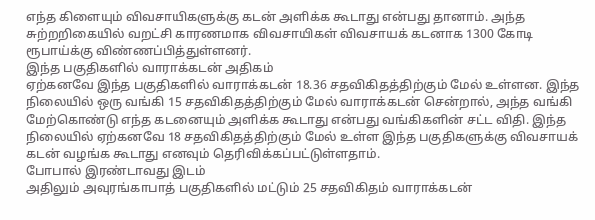எந்த கிளையும் விவசாயிகளுக்கு கடன் அளிக்க கூடாது என்பது தானாம். அந்த சுற்றறிகையில் வறட்சி காரணமாக விவசாயிகள் விவசாயக் கடனாக 1300 கோடி ரூபாய்க்கு விண்ணப்பித்துள்ளனர்.
இந்த பகுதிகளில் வாராக்கடன் அதிகம்
ஏற்கனவே இந்த பகுதிகளில் வாராக்கடன் 18.36 சதவிகிதத்திற்கும் மேல் உள்ளன. இந்த நிலையில் ஒரு வங்கி 15 சதவிகிதத்திற்கும் மேல் வாராக்கடன் சென்றால், அந்த வங்கி மேற்கொண்டு எந்த கடனையும் அளிக்க கூடாது என்பது வங்கிகளின் சட்ட விதி. இந்த நிலையில் ஏற்கனவே 18 சதவிகிதத்திற்கும் மேல் உள்ள இந்த பகுதிகளுக்கு விவசாயக் கடன் வழங்க கூடாது எனவும் தெரிவிக்கப்பட்டுள்ளதாம்.
போபால் இரண்டாவது இடம்
அதிலும் அவுரங்காபாத் பகுதிகளில் மட்டும் 25 சதவிகிதம் வாராக்கடன்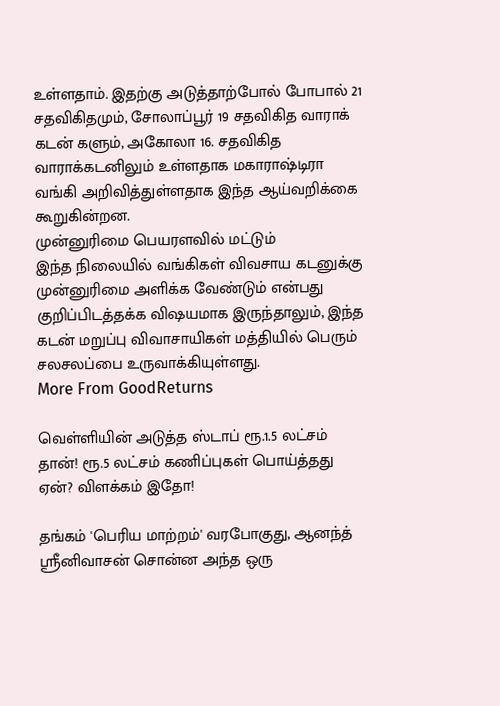உள்ளதாம். இதற்கு அடுத்தாற்போல் போபால் 21 சதவிகிதமும், சோலாப்பூர் 19 சதவிகித வாராக் கடன் களும், அகோலா 16. சதவிகித வாராக்கடனிலும் உள்ளதாக மகாராஷ்டிரா வங்கி அறிவித்துள்ளதாக இந்த ஆய்வறிக்கை கூறுகின்றன.
முன்னுரிமை பெயரளவில் மட்டும்
இந்த நிலையில் வங்கிகள் விவசாய கடனுக்கு முன்னுரிமை அளிக்க வேண்டும் என்பது குறிப்பிடத்தக்க விஷயமாக இருந்தாலும், இந்த கடன் மறுப்பு விவாசாயிகள் மத்தியில் பெரும் சலசலப்பை உருவாக்கியுள்ளது.
More From GoodReturns

வெள்ளியின் அடுத்த ஸ்டாப் ரூ.1.5 லட்சம் தான்! ரூ.5 லட்சம் கணிப்புகள் பொய்த்தது ஏன்? விளக்கம் இதோ!

தங்கம் 'பெரிய மாற்றம்' வரபோகுது, ஆனந்த் ஸ்ரீனிவாசன் சொன்ன அந்த ஒரு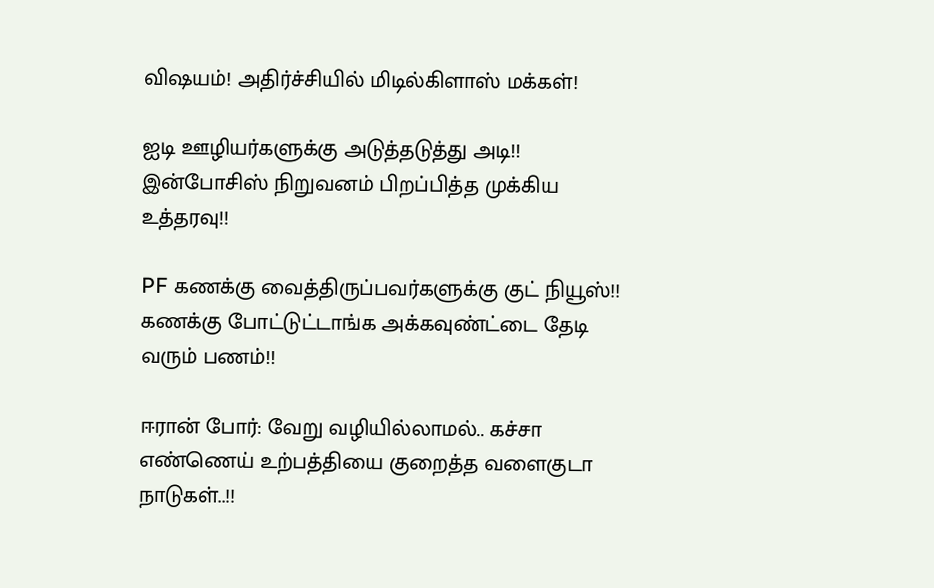விஷயம்! அதிர்ச்சியில் மிடில்கிளாஸ் மக்கள்!

ஐடி ஊழியர்களுக்கு அடுத்தடுத்து அடி!! இன்போசிஸ் நிறுவனம் பிறப்பித்த முக்கிய உத்தரவு!!

PF கணக்கு வைத்திருப்பவர்களுக்கு குட் நியூஸ்!! கணக்கு போட்டுட்டாங்க அக்கவுண்ட்டை தேடி வரும் பணம்!!

ஈரான் போர்: வேறு வழியில்லாமல்.. கச்சா எண்ணெய் உற்பத்தியை குறைத்த வளைகுடா நாடுகள்..!!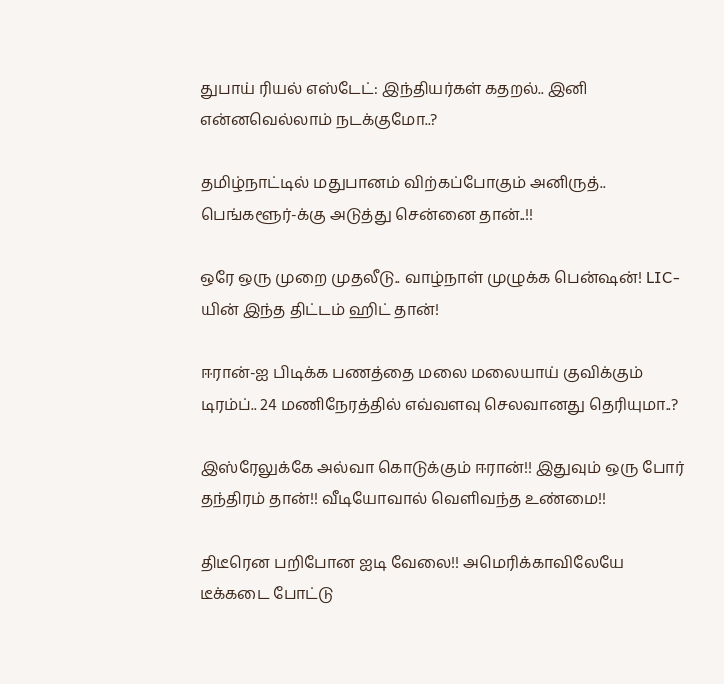துபாய் ரியல் எஸ்டேட்: இந்தியர்கள் கதறல்.. இனி என்னவெல்லாம் நடக்குமோ..?

தமிழ்நாட்டில் மதுபானம் விற்கப்போகும் அனிருத்.. பெங்களூர்-க்கு அடுத்து சென்னை தான்..!!

ஒரே ஒரு முறை முதலீடு.. வாழ்நாள் முழுக்க பென்ஷன்! LIC-யின் இந்த திட்டம் ஹிட் தான்!

ஈரான்-ஐ பிடிக்க பணத்தை மலை மலையாய் குவிக்கும் டிரம்ப்.. 24 மணிநேரத்தில் எவ்வளவு செலவானது தெரியுமா..?

இஸ்ரேலுக்கே அல்வா கொடுக்கும் ஈரான்!! இதுவும் ஒரு போர் தந்திரம் தான்!! வீடியோவால் வெளிவந்த உண்மை!!

திடீரென பறிபோன ஐடி வேலை!! அமெரிக்காவிலேயே டீக்கடை போட்டு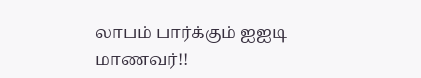லாபம் பார்க்கும் ஐஐடி மாணவர்!!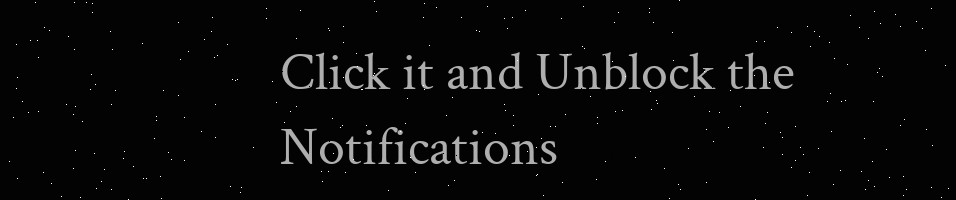Click it and Unblock the Notifications